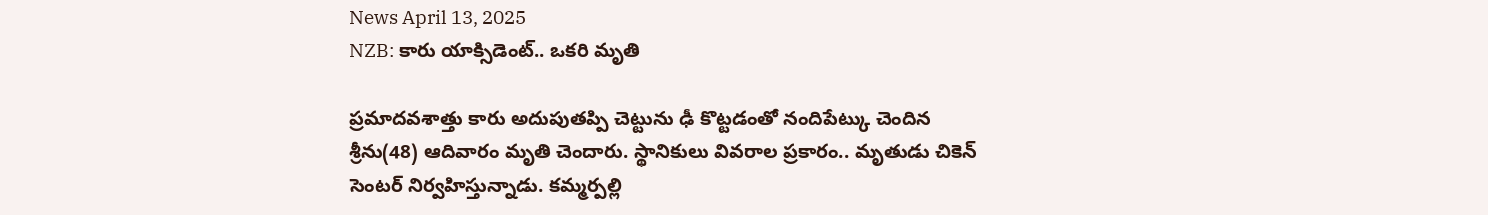News April 13, 2025
NZB: కారు యాక్సిడెంట్.. ఒకరి మృతి

ప్రమాదవశాత్తు కారు అదుపుతప్పి చెట్టును ఢీ కొట్టడంతో నందిపేట్కు చెందిన శ్రీను(48) ఆదివారం మృతి చెందారు. స్థానికులు వివరాల ప్రకారం.. మృతుడు చికెన్ సెంటర్ నిర్వహిస్తున్నాడు. కమ్మర్పల్లి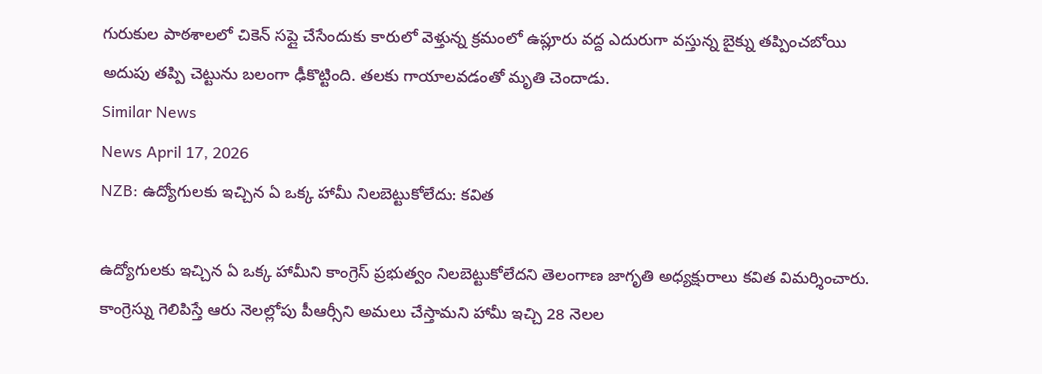గురుకుల పాఠశాలలో చికెన్ సప్లై చేసేందుకు కారులో వెళ్తున్న క్రమంలో ఉప్లూరు వద్ద ఎదురుగా వస్తున్న బైక్ను తప్పించబోయి అదుపు తప్పి చెట్టును బలంగా ఢీకొట్టింది. తలకు గాయాలవడంతో మృతి చెందాడు.
Similar News
News April 17, 2026
NZB: ఉద్యోగులకు ఇచ్చిన ఏ ఒక్క హామీ నిలబెట్టుకోలేదు: కవిత

ఉద్యోగులకు ఇచ్చిన ఏ ఒక్క హామీని కాంగ్రెస్ ప్రభుత్వం నిలబెట్టుకోలేదని తెలంగాణ జాగృతి అధ్యక్షురాలు కవిత విమర్శించారు. కాంగ్రెస్ను గెలిపిస్తే ఆరు నెలల్లోపు పీఆర్సీని అమలు చేస్తామని హామీ ఇచ్చి 28 నెలల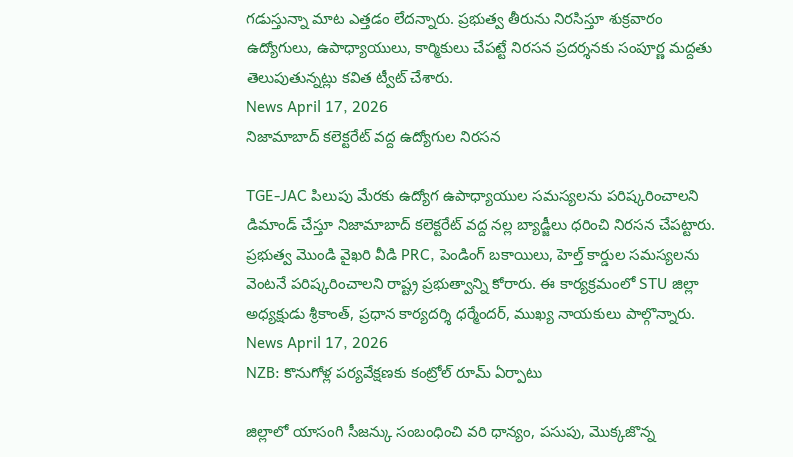గడుస్తున్నా మాట ఎత్తడం లేదన్నారు. ప్రభుత్వ తీరును నిరసిస్తూ శుక్రవారం ఉద్యోగులు, ఉపాధ్యాయులు, కార్మికులు చేపట్టే నిరసన ప్రదర్శనకు సంపూర్ణ మద్దతు తెలుపుతున్నట్లు కవిత ట్వీట్ చేశారు.
News April 17, 2026
నిజామాబాద్ కలెక్టరేట్ వద్ద ఉద్యోగుల నిరసన

TGE-JAC పిలుపు మేరకు ఉద్యోగ ఉపాధ్యాయుల సమస్యలను పరిష్కరించాలని డిమాండ్ చేస్తూ నిజామాబాద్ కలెక్టరేట్ వద్ద నల్ల బ్యాడ్జీలు ధరించి నిరసన చేపట్టారు. ప్రభుత్వ మొండి వైఖరి వీడి PRC, పెండింగ్ బకాయిలు, హెల్త్ కార్డుల సమస్యలను వెంటనే పరిష్కరించాలని రాష్ట్ర ప్రభుత్వాన్ని కోరారు. ఈ కార్యక్రమంలో STU జిల్లా అధ్యక్షుడు శ్రీకాంత్, ప్రధాన కార్యదర్శి ధర్మేందర్, ముఖ్య నాయకులు పాల్గొన్నారు.
News April 17, 2026
NZB: కొనుగోళ్ల పర్యవేక్షణకు కంట్రోల్ రూమ్ ఏర్పాటు

జిల్లాలో యాసంగి సీజన్కు సంబంధించి వరి ధాన్యం, పసుపు, మొక్కజొన్న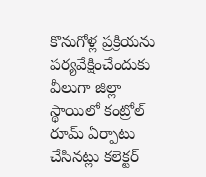కొనుగోళ్ల ప్రక్రియను పర్యవేక్షించేందుకు వీలుగా జిల్లా స్థాయిలో కంట్రోల్ రూమ్ ఏర్పాటు చేసినట్లు కలెక్టర్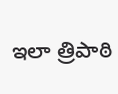ఇలా త్రిపాఠి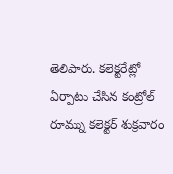తెలిపారు. కలెక్టరేట్లో ఏర్పాటు చేసిన కంట్రోల్ రూమ్ను కలెక్టర్ శుక్రవారం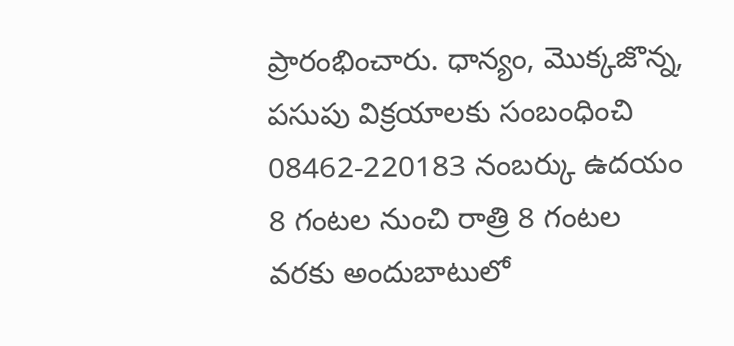ప్రారంభించారు. ధాన్యం, మొక్కజొన్న, పసుపు విక్రయాలకు సంబంధించి 08462-220183 నంబర్కు ఉదయం 8 గంటల నుంచి రాత్రి 8 గంటల వరకు అందుబాటులో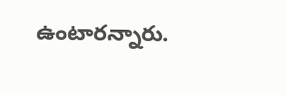ఉంటారన్నారు.